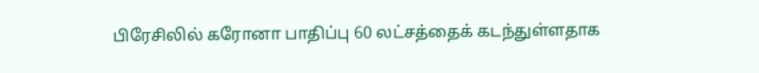பிரேசிலில் கரோனா பாதிப்பு 60 லட்சத்தைக் கடந்துள்ளதாக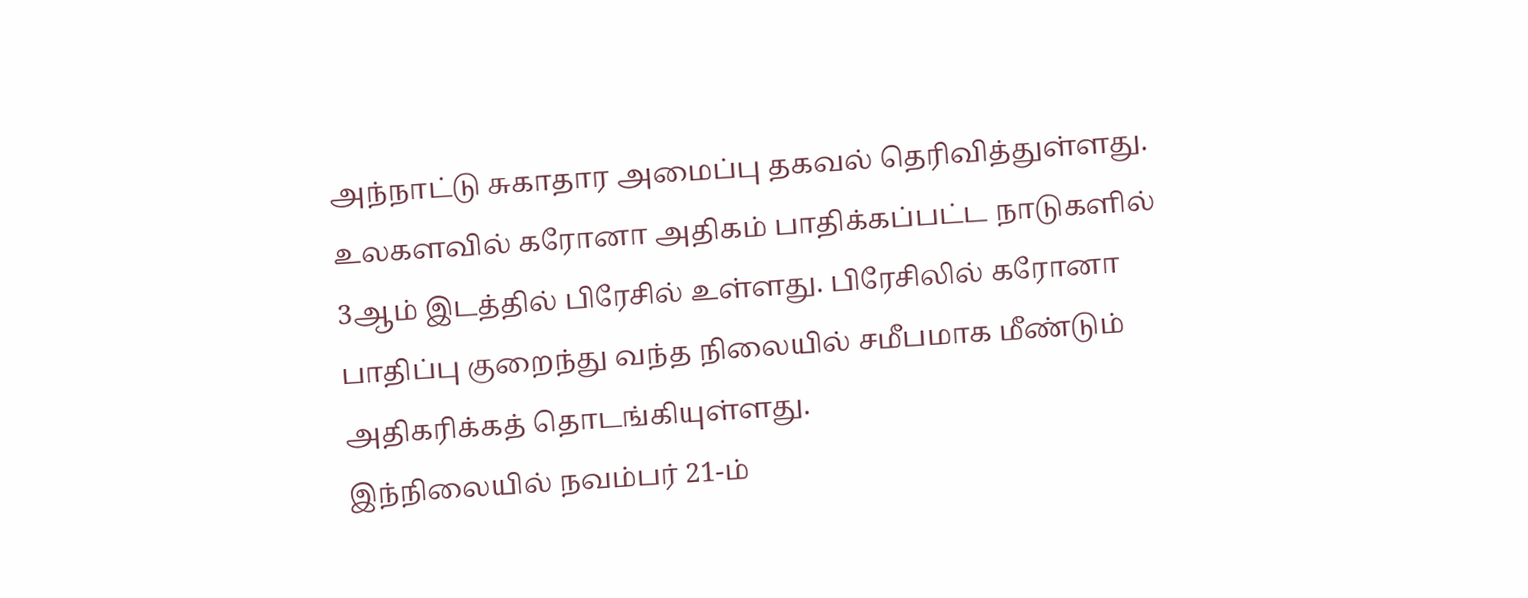அந்நாட்டு சுகாதார அமைப்பு தகவல் தெரிவித்துள்ளது.
உலகளவில் கரோனா அதிகம் பாதிக்கப்பட்ட நாடுகளில் 3ஆம் இடத்தில் பிரேசில் உள்ளது. பிரேசிலில் கரோனா பாதிப்பு குறைந்து வந்த நிலையில் சமீபமாக மீண்டும் அதிகரிக்கத் தொடங்கியுள்ளது.
இந்நிலையில் நவம்பர் 21-ம்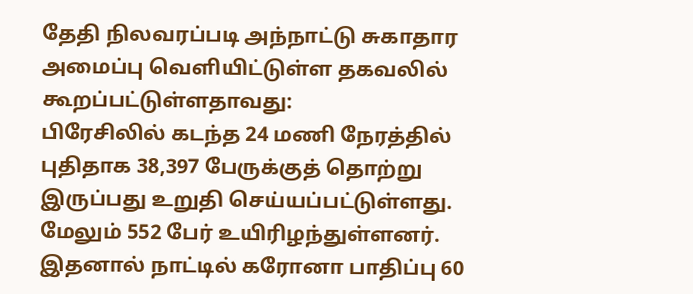தேதி நிலவரப்படி அந்நாட்டு சுகாதார அமைப்பு வெளியிட்டுள்ள தகவலில் கூறப்பட்டுள்ளதாவது:
பிரேசிலில் கடந்த 24 மணி நேரத்தில் புதிதாக 38,397 பேருக்குத் தொற்று இருப்பது உறுதி செய்யப்பட்டுள்ளது. மேலும் 552 பேர் உயிரிழந்துள்ளனர்.
இதனால் நாட்டில் கரோனா பாதிப்பு 60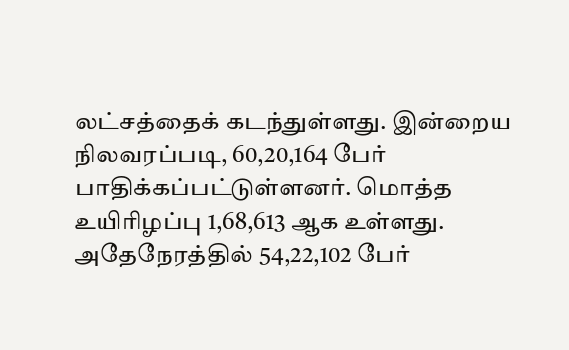லட்சத்தைக் கடந்துள்ளது. இன்றைய நிலவரப்படி, 60,20,164 பேர் பாதிக்கப்பட்டுள்ளனர். மொத்த உயிரிழப்பு 1,68,613 ஆக உள்ளது. அதேநேரத்தில் 54,22,102 பேர்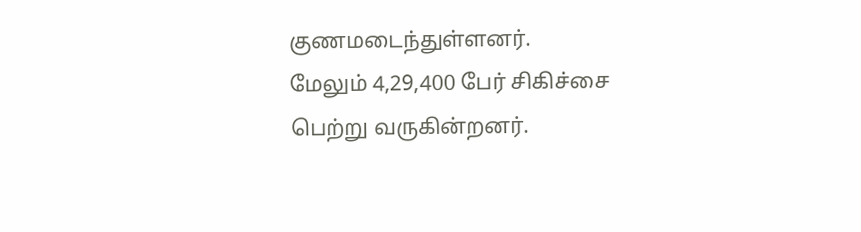குணமடைந்துள்ளனர்.
மேலும் 4,29,400 பேர் சிகிச்சை பெற்று வருகின்றனர்.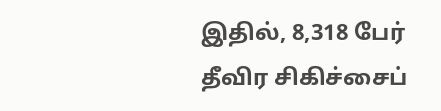இதில், 8,318 பேர் தீவிர சிகிச்சைப்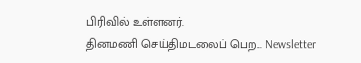பிரிவில் உள்ளனர்.
தினமணி செய்திமடலைப் பெற... Newsletter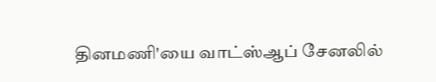தினமணி'யை வாட்ஸ்ஆப் சேனலில்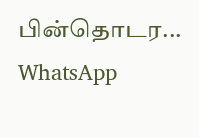பின்தொடர... WhatsApp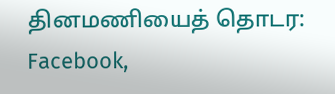தினமணியைத் தொடர: Facebook,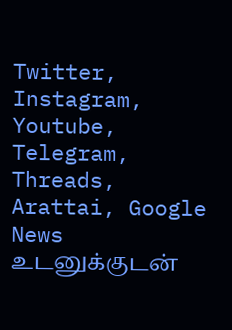Twitter, Instagram, Youtube, Telegram, Threads, Arattai, Google News
உடனுக்குடன்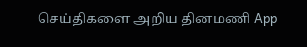செய்திகளை அறிய தினமணி App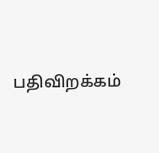பதிவிறக்கம்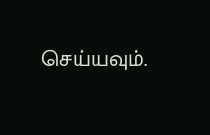செய்யவும்.